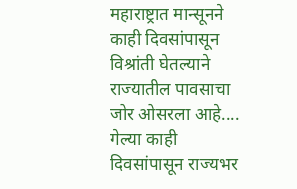महाराष्ट्रात मान्सूनने काही दिवसांपासून विश्रांती घेतल्याने राज्यातील पावसाचा जोर ओसरला आहे....
गेल्या काही दिवसांपासून राज्यभर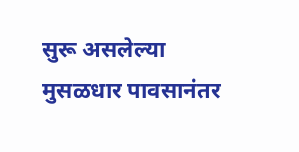सुरू असलेल्या मुसळधार पावसानंतर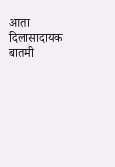आता दिलासादायक बातमी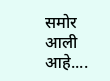समोर आली आहे....